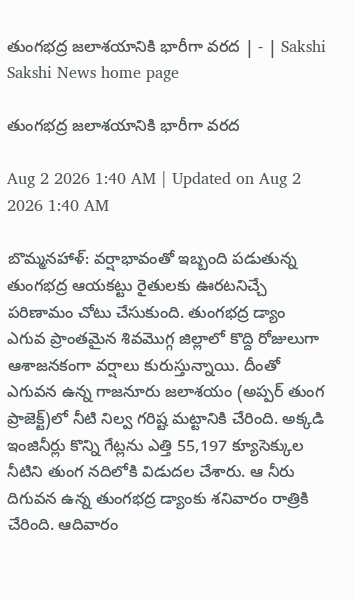తుంగభద్ర జలాశయానికి భారీగా వరద | - | Sakshi
Sakshi News home page

తుంగభద్ర జలాశయానికి భారీగా వరద

Aug 2 2026 1:40 AM | Updated on Aug 2 2026 1:40 AM

బొమ్మనహాళ్‌: వర్షాభావంతో ఇబ్బంది పడుతున్న తుంగభద్ర ఆయకట్టు రైతులకు ఊరటనిచ్చే పరిణామం చోటు చేసుకుంది. తుంగభద్ర డ్యాం ఎగువ ప్రాంతమైన శివమొగ్గ జిల్లాలో కొద్ది రోజులుగా ఆశాజనకంగా వర్షాలు కురుస్తున్నాయి. దీంతో ఎగువన ఉన్న గాజనూరు జలాశయం (అప్పర్‌ తుంగ ప్రాజెక్ట్‌)లో నీటి నిల్వ గరిష్ట మట్టానికి చేరింది. అక్కడి ఇంజినీర్లు కొన్ని గేట్లను ఎత్తి 55,197 క్యూసెక్కుల నీటిని తుంగ నదిలోకి విడుదల చేశారు. ఆ నీరు దిగువన ఉన్న తుంగభద్ర డ్యాంకు శనివారం రాత్రికి చేరింది. ఆదివారం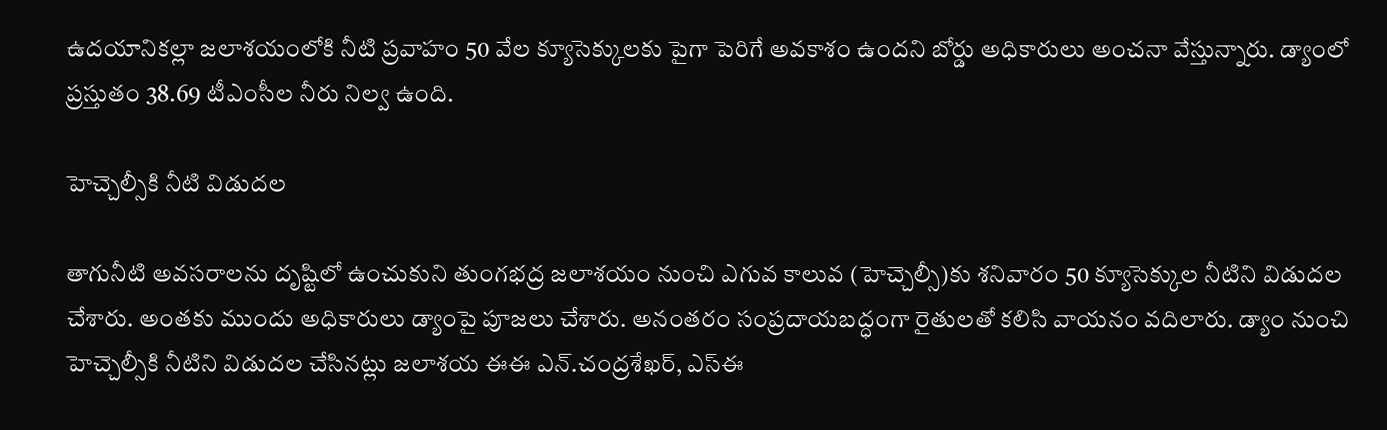ఉదయానికల్లా జలాశయంలోకి నీటి ప్రవాహం 50 వేల క్యూసెక్కులకు పైగా పెరిగే అవకాశం ఉందని బోర్డు అధికారులు అంచనా వేస్తున్నారు. డ్యాంలో ప్రస్తుతం 38.69 టీఎంసీల నీరు నిల్వ ఉంది.

హెచ్చెల్సీకి నీటి విడుదల

తాగునీటి అవసరాలను దృష్టిలో ఉంచుకుని తుంగభద్ర జలాశయం నుంచి ఎగువ కాలువ (హెచ్చెల్సీ)కు శనివారం 50 క్యూసెక్కుల నీటిని విడుదల చేశారు. అంతకు ముందు అధికారులు డ్యాంపై పూజలు చేశారు. అనంతరం సంప్రదాయబద్ధంగా రైతులతో కలిసి వాయనం వదిలారు. డ్యాం నుంచి హెచ్చెల్సీకి నీటిని విడుదల చేసినట్లు జలాశయ ఈఈ ఎన్‌.చంద్రశేఖర్‌, ఎస్‌ఈ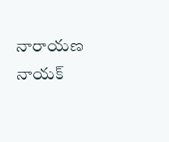నారాయణ నాయక్‌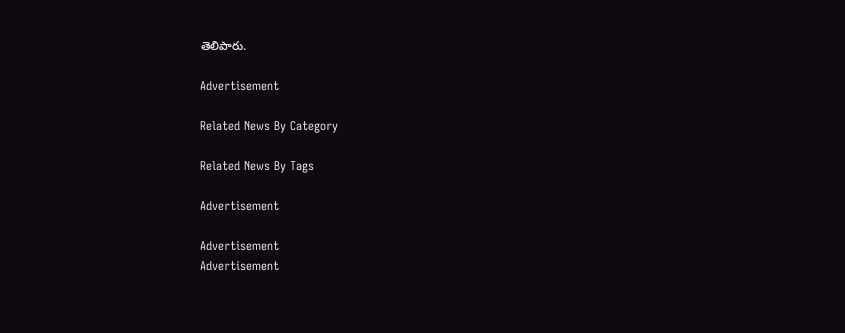తెలిపారు.

Advertisement

Related News By Category

Related News By Tags

Advertisement

Advertisement
Advertisement